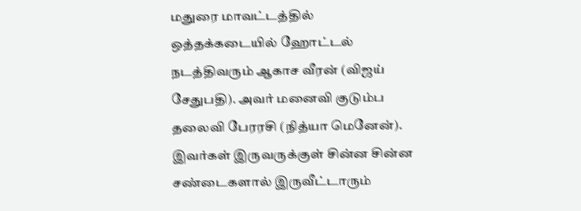மதுரை மாவட்டத்தில் ஒத்தக்கடையில் ஹோட்டல் நடத்திவரும் ஆகாச வீரன் (விஜய் சேதுபதி). அவர் மனைவி குடும்ப தலைவி பேரரசி (நித்யா மெனேன்). இவர்கள் இருவருக்குள் சின்ன சின்ன சண்டைகளால் இருவீட்டாரும்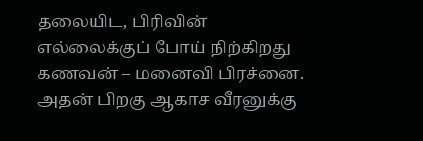தலையிட, பிரிவின் எல்லைக்குப் போய் நிற்கிறது கணவன் – மனைவி பிரச்னை.
அதன் பிறகு ஆகாச வீரனுக்கு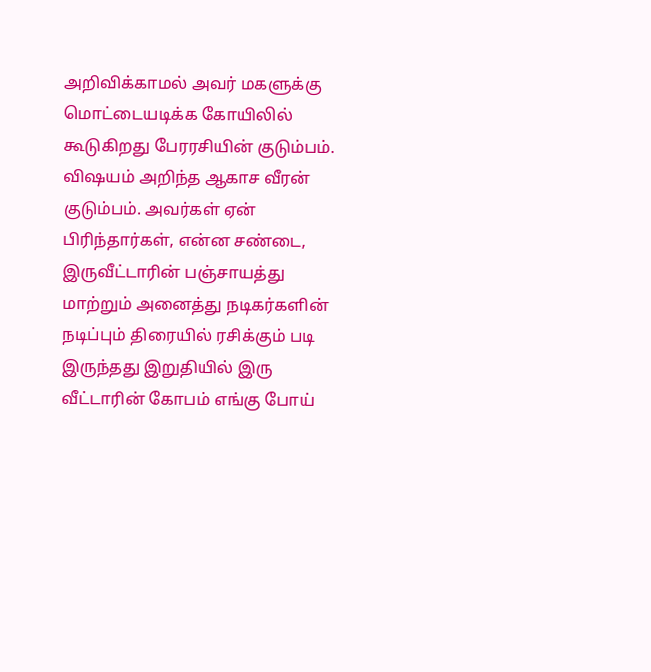அறிவிக்காமல் அவர் மகளுக்கு மொட்டையடிக்க கோயிலில் கூடுகிறது பேரரசியின் குடும்பம். விஷயம் அறிந்த ஆகாச வீரன் குடும்பம். அவர்கள் ஏன் பிரிந்தார்கள், என்ன சண்டை, இருவீட்டாரின் பஞ்சாயத்து மாற்றும் அனைத்து நடிகர்களின் நடிப்பும் திரையில் ரசிக்கும் படி இருந்தது இறுதியில் இரு வீட்டாரின் கோபம் எங்கு போய்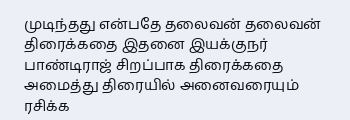முடிந்தது என்பதே தலைவன் தலைவன் திரைக்கதை இதனை இயக்குநர் பாண்டிராஜ் சிறப்பாக திரைக்கதை அமைத்து திரையில் அனைவரையும் ரசிக்க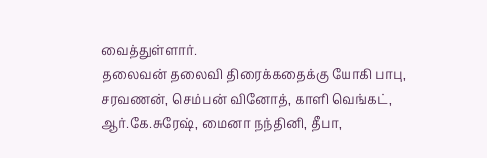வைத்துள்ளார்.
தலைவன் தலைவி திரைக்கதைக்கு யோகி பாபு, சரவணன், செம்பன் வினோத், காளி வெங்கட், ஆர்.கே.சுரேஷ், மைனா நந்தினி, தீபா,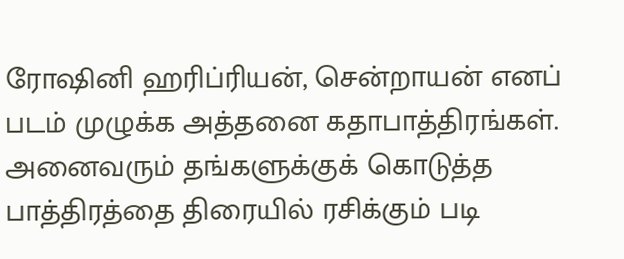ரோஷினி ஹரிப்ரியன், சென்றாயன் எனப் படம் முழுக்க அத்தனை கதாபாத்திரங்கள். அனைவரும் தங்களுக்குக் கொடுத்த பாத்திரத்தை திரையில் ரசிக்கும் படி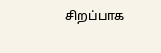சிறப்பாக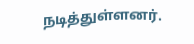நடித்துள்ளனர்.